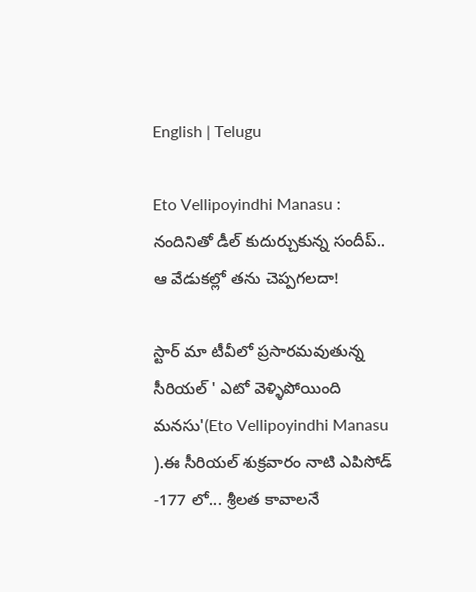English | Telugu

Eto Vellipoyindhi Manasu : నందినితో డీల్ కుదుర్చుకున్న సందీప్.. ఆ వేడుకల్లో తను చెప్పగలదా!

స్టార్ మా టీవీలో ప్రసారమవుతున్న సీరియల్ ' ఎటో వెళ్ళిపోయింది మనసు'(Eto Vellipoyindhi Manasu ).ఈ సీరియల్ శుక్రవారం నాటి ఎపిసోడ్ -177 లో... శ్రీలత కావాలనే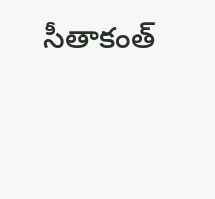సీతాకంత్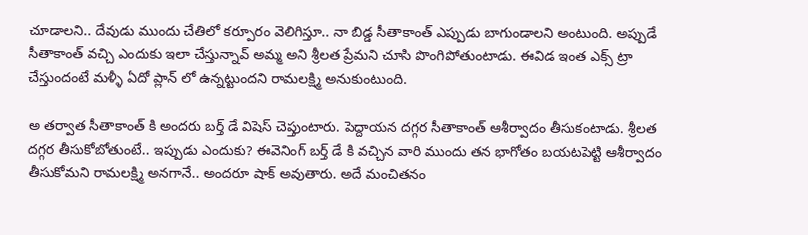చూడాలని.. దేవుడు ముందు చేతిలో కర్పూరం వెలిగిస్తూ.. నా బిడ్డ సీతాకాంత్ ఎప్పుడు బాగుండాలని అంటుంది. అప్పుడే సీతాకాంత్ వచ్చి ఎందుకు ఇలా చేస్తున్నావ్ అమ్మ అని శ్రీలత ప్రేమని చూసి పొంగిపోతుంటాడు. ఈవిడ ఇంత ఎక్స్ ట్రా చేస్తుందంటే మళ్ళీ ఏదో ప్లాన్ లో ఉన్నట్టుందని రామలక్ష్మి అనుకుంటుంది.

అ తర్వాత సీతాకాంత్ కి అందరు బర్త్ డే విషెస్ చెప్తుంటారు. పెద్దాయన దగ్గర సీతాకాంత్ ఆశీర్వాదం తీసుకంటాడు. శ్రీలత దగ్గర తీసుకోబోతుంటే.. ఇప్పుడు ఎందుకు? ఈవెనింగ్ బర్త్ డే కి వచ్చిన వారి ముందు తన భాగోతం బయటపెట్టి ఆశీర్వాదం తీసుకోమని రామలక్ష్మి అనగానే.. అందరూ షాక్ అవుతారు. అదే మంచితనం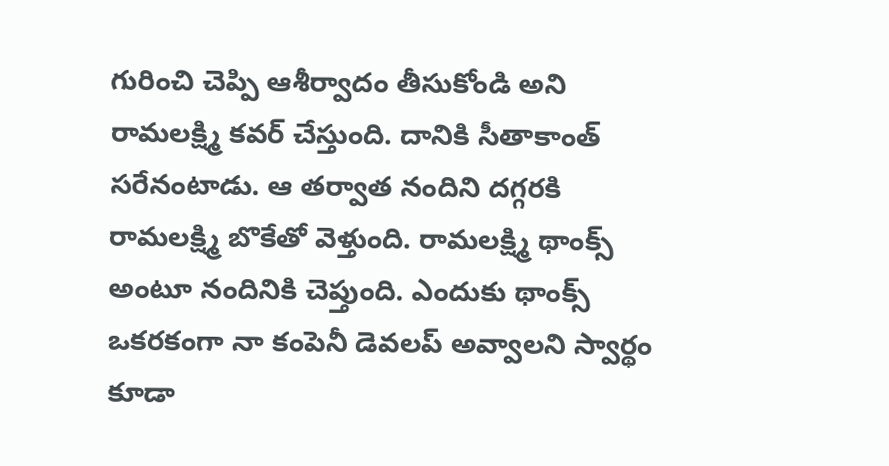గురించి చెప్పి ఆశీర్వాదం తీసుకోండి అని రామలక్ష్మి కవర్ చేస్తుంది. దానికి సీతాకాంత్ సరేనంటాడు. ఆ తర్వాత నందిని దగ్గరకి రామలక్ష్మి బొకేతో వెళ్తుంది. రామలక్ష్మి థాంక్స్ అంటూ నందినికి చెప్తుంది. ఎందుకు థాంక్స్ ఒకరకంగా నా కంపెనీ డెవలప్ అవ్వాలని స్వార్థం కూడా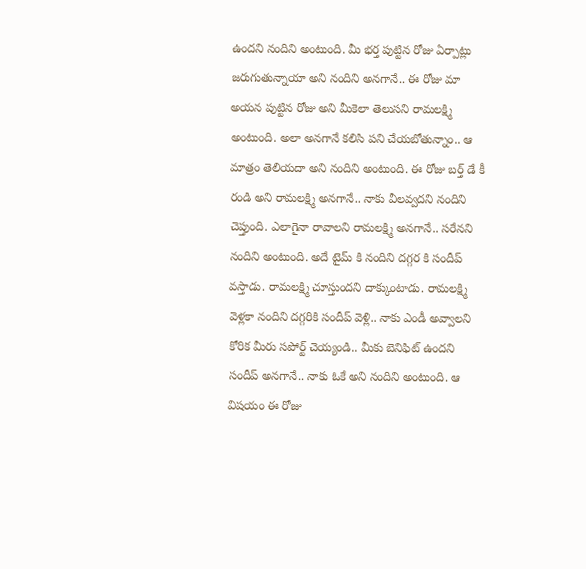ఉందని నందిని అంటుంది. మీ భర్త పుట్టిన రోజు ఏర్పాట్లు జరుగుతున్నాయా అని నందిని అనగానే.. ఈ రోజు మా అయన పుట్టిన రోజు అని మీకెలా తెలుసని రామలక్ష్మి అంటుంది. అలా అనగానే కలిసి పని చేయబోతున్నాం.. ఆ మాత్రం తెలియదా అని నందిని అంటుంది. ఈ రోజు బర్త్ డే కీ రండి అని రామలక్ష్మి అనగానే.. నాకు వీలవ్వదని నందిని చెప్తుంది. ఎలాగైనా రావాలని రామలక్ష్మి అనగానే.. సరేనని నందిని అంటుంది. అదే టైమ్ కి నందిని దగ్గర కి సందీప్ వస్తాడు. రామలక్ష్మి చూస్తుందని దాక్కుంటాడు. రామలక్ష్మి వెళ్లకా నందిని దగ్గరికి సందీప్ వెళ్లి.. నాకు ఎండీ అవ్వాలని కోరిక మీరు సపోర్ట్ చెయ్యండి.. మీకు బెనిఫిట్ ఉందని సందీప్ అనగానే.. నాకు ఓకే అని నందిని అంటుంది. ఆ విషయం ఈ రోజు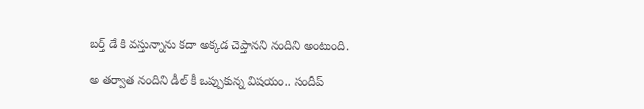బర్త్ డే కి వస్తున్నాను కదా అక్కడ చెప్తానని నందిని అంటుంది.

అ తర్వాత నందిని డీల్ కీ ఒప్పుకున్న విషయం.. సందీప్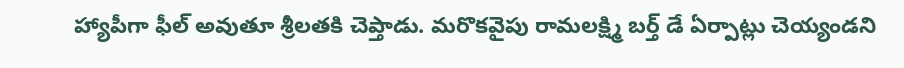హ్యాపీగా ఫీల్ అవుతూ శ్రీలతకి చెప్తాడు. మరొకవైపు రామలక్ష్మి బర్త్ డే ఏర్పాట్లు చెయ్యండని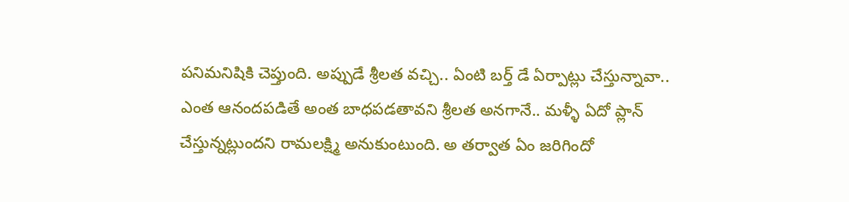పనిమనిషికి చెప్తుంది. అప్పుడే శ్రీలత వచ్చి.. ఏంటి బర్త్ డే ఏర్పాట్లు చేస్తున్నావా.. ఎంత ఆనందపడితే అంత బాధపడతావని శ్రీలత అనగానే.. మళ్ళీ ఏదో ప్లాన్ చేస్తున్నట్లుందని రామలక్ష్మి అనుకుంటుంది. అ తర్వాత ఏం జరిగిందో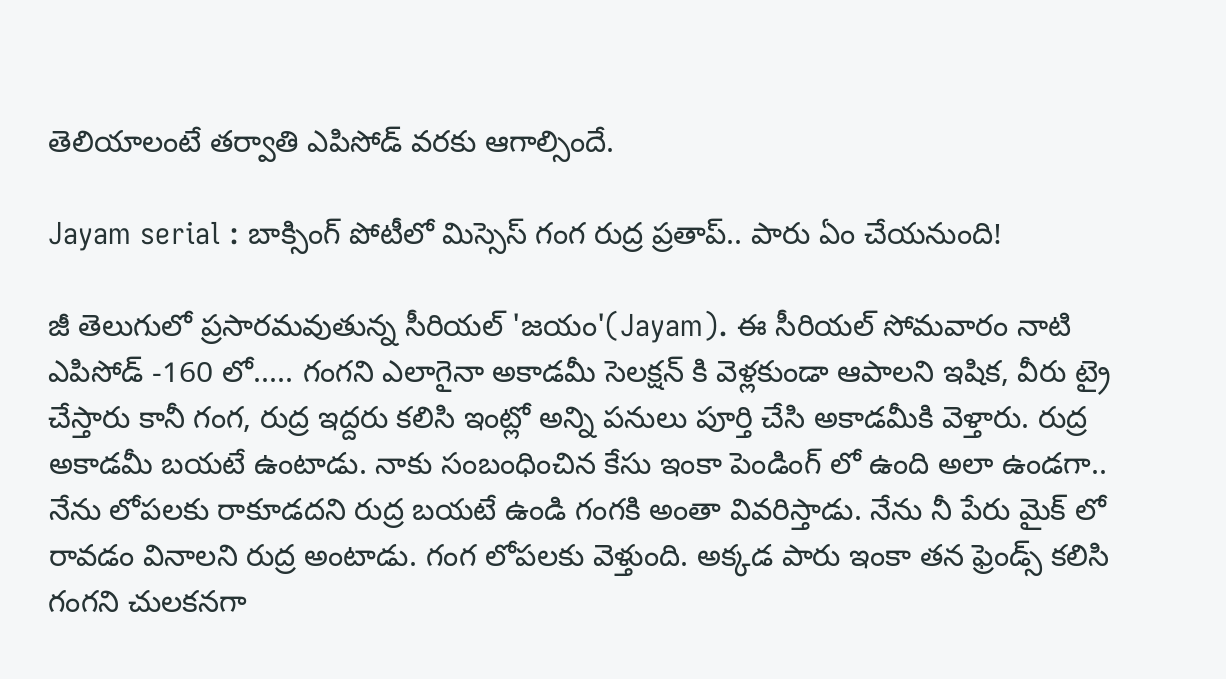తెలియాలంటే తర్వాతి ఎపిసోడ్ వరకు ఆగాల్సిందే.

Jayam serial : బాక్సింగ్ పోటీలో మిస్సెస్ గంగ రుద్ర ప్రతాప్.. పారు ఏం చేయనుంది!

జీ తెలుగులో ప్రసారమవుతున్న సీరియల్ 'జయం'(Jayam). ఈ సీరియల్ సోమవారం నాటి ఎపిసోడ్ -160 లో..... గంగని ఎలాగైనా అకాడమీ సెలక్షన్ కి వెళ్లకుండా ఆపాలని ఇషిక, వీరు ట్రై చేస్తారు కానీ గంగ, రుద్ర ఇద్దరు కలిసి ఇంట్లో అన్ని పనులు పూర్తి చేసి అకాడమీకి వెళ్తారు. రుద్ర అకాడమీ బయటే ఉంటాడు. నాకు సంబంధించిన కేసు ఇంకా పెండింగ్ లో ఉంది అలా ఉండగా.. నేను లోపలకు రాకూడదని రుద్ర బయటే ఉండి గంగకి అంతా వివరిస్తాడు. నేను నీ పేరు మైక్ లో రావడం వినాలని రుద్ర అంటాడు. గంగ లోపలకు వెళ్తుంది. అక్కడ పారు ఇంకా తన ఫ్రెండ్స్ కలిసి గంగని చులకనగా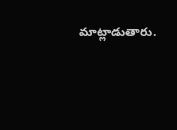మాట్లాడుతారు.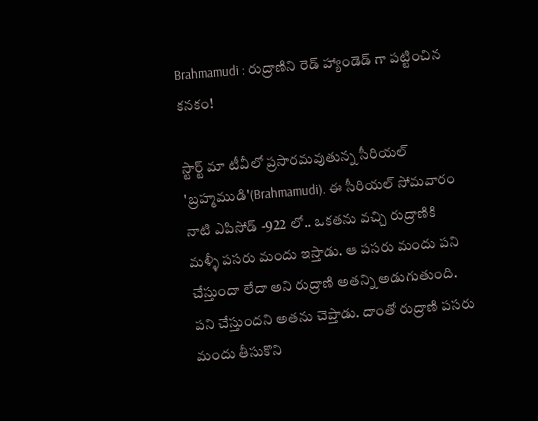Brahmamudi : రుద్రాణిని రెడ్ హ్యాండెడ్ గా పట్టించిన కనకం!

స్టార్ట్ మా టీవీలో ప్రసారమవుతున్న సీరియల్ 'బ్రహ్మముడి'(Brahmamudi). ఈ సీరియల్ సోమవారం నాటి ఎపిసోడ్ -922 లో.. ఒకతను వచ్చి రుద్రాణికి మళ్ళీ పసరు మందు ఇస్తాడు. ఆ పసరు మందు పని చేస్తుందా లేదా అని రుద్రాణి అతన్ని అడుగుతుంది. పని చేస్తుందని అతను చెప్తాడు. దాంతో రుద్రాణి పసరు మందు తీసుకొని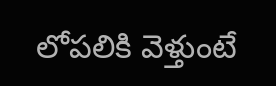లోపలికి వెళ్తుంటే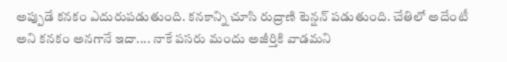అప్పుడే కనకం ఎదురుపడుతుంది. కనకాన్ని చూసి రుద్రాణి టెన్షన్ పడుతుంది. చేతిలో అదేంటీ అని కనకం అనగానే ఇదా.... నాకే పసరు మందు అజీర్తికి వాడమని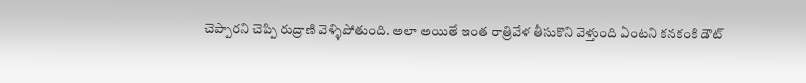చెప్పారని చెప్పి రుద్రాణి వెళ్ళిపోతుంది. అలా అయితే ఇంత రాత్రివేళ తీసుకొని వెళ్తుంది ఏంటని కనకంకి డౌట్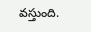వస్తుంది.